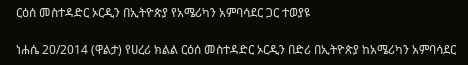ርዕሰ መስተዳድር ኦርዲን በኢትዮጵያ የአሜሪካን አምባሳደር ጋር ተወያዩ

ነሐሴ 20/2014 (ዋልታ) የሀረሪ ክልል ርዕሰ መስተዳድር ኦርዲን በድሪ በኢትዮጵያ ከአሜሪካን አምባሳደር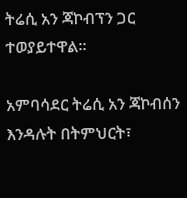ትሬሲ አን ጃኮብፕን ጋር ተወያይተዋል።

አምባሳደር ትሬሲ አን ጃኮብሰን እንዳሉት በትምህርት፣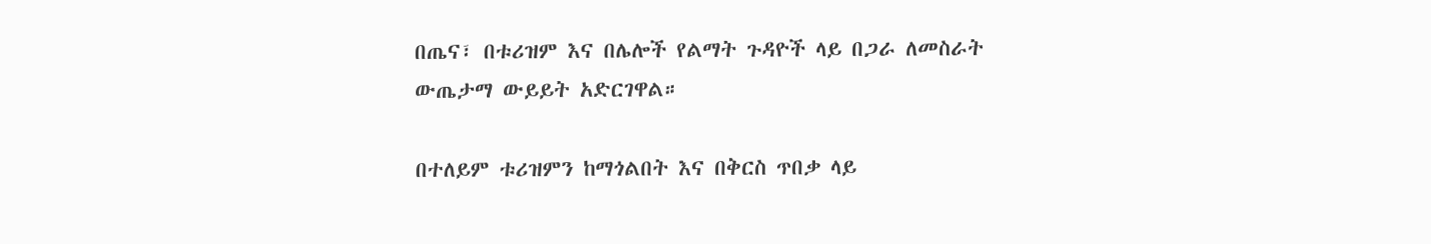በጤና፣ በቱሪዝም እና በሌሎች የልማት ጉዳዮች ላይ በጋራ ለመስራት ውጤታማ ውይይት አድርገዋል።

በተለይም ቱሪዝምን ከማጎልበት እና በቅርስ ጥበቃ ላይ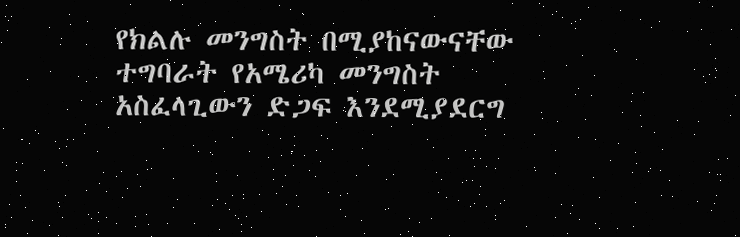የክልሉ መንግስት በሚያከናውናቸው ተግባራት የአሜሪካ መንግስት አስፈላጊውን ድጋፍ እንደሚያደርግ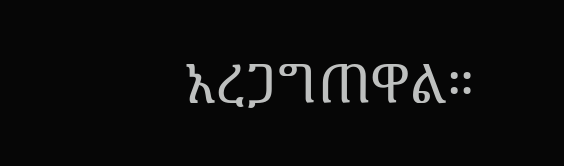አረጋግጠዋል።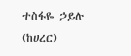ተስፋዬ ኃይሉ (ከሀረር)